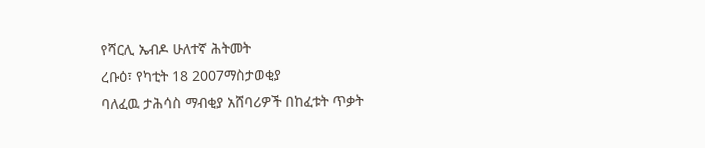የሻርሊ ኤብዶ ሁለተኛ ሕትመት
ረቡዕ፣ የካቲት 18 2007ማስታወቂያ
ባለፈዉ ታሕሳስ ማብቂያ አሸባሪዎች በከፈቱት ጥቃት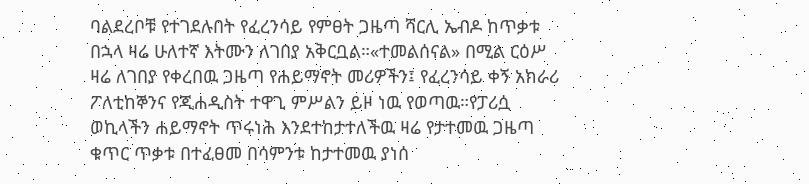ባልደረቦቹ የተገደሉበት የፈረንሳይ የምፀት ጋዜጣ ሻርሊ ኤብዶ ከጥቃቱ በኋላ ዛሬ ሁለተኛ እትሙን ለገበያ አቅርቧል።«ተመልሰናል» በሚል ርዕሥ ዛሬ ለገበያ የቀረበዉ ጋዜጣ የሐይማኖት መሪዎችን፤ የፈረንሳይ ቀኝ አክራሪ ፖለቲከኞንና የጂሐዲስት ተዋጊ ምሥልን ይዞ ነዉ የወጣዉ።የፓሪሷ ወኪላችን ሐይማኖት ጥሩነሕ እንደተከታተለችዉ ዛሬ የታተመዉ ጋዜጣ ቁጥር ጥቃቱ በተፈፀመ በሳምንቱ ከታተመዉ ያነሰ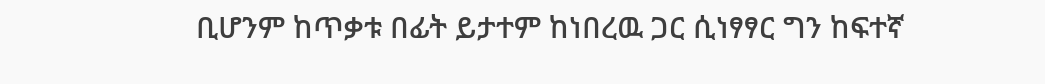ቢሆንም ከጥቃቱ በፊት ይታተም ከነበረዉ ጋር ሲነፃፃር ግን ከፍተኛ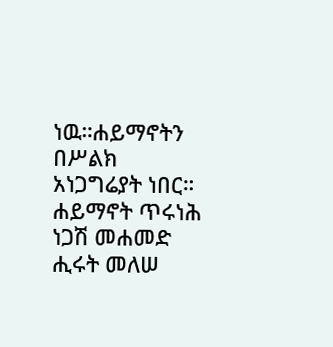ነዉ።ሐይማኖትን በሥልክ አነጋግሬያት ነበር።
ሐይማኖት ጥሩነሕ
ነጋሽ መሐመድ
ሒሩት መለሠ